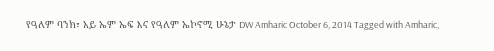የዓለም ባንክ፣ አይ ኤም ኤፍ እና የዓለም ኤኮኖሚ ሁኔታ DW Amharic October 6, 2014 Tagged with Amharic,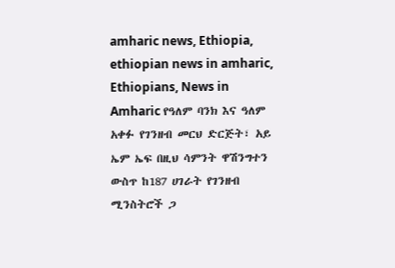amharic news, Ethiopia, ethiopian news in amharic, Ethiopians, News in Amharic የዓለም ባንክ እና ዓለም አቀፉ የገንዘብ መርህ ድርጅት፣ አይ ኤም ኤፍ በዚህ ሳምንት ዋሽንግተን ውስጥ ከ187 ሀገራት የገንዘብ ሚንስትሮች ጋ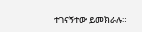ተገናኝተው ይመክራሉ።